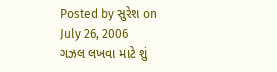Posted by સુરેશ on July 26, 2006
ગઝલ લખવા માટે શું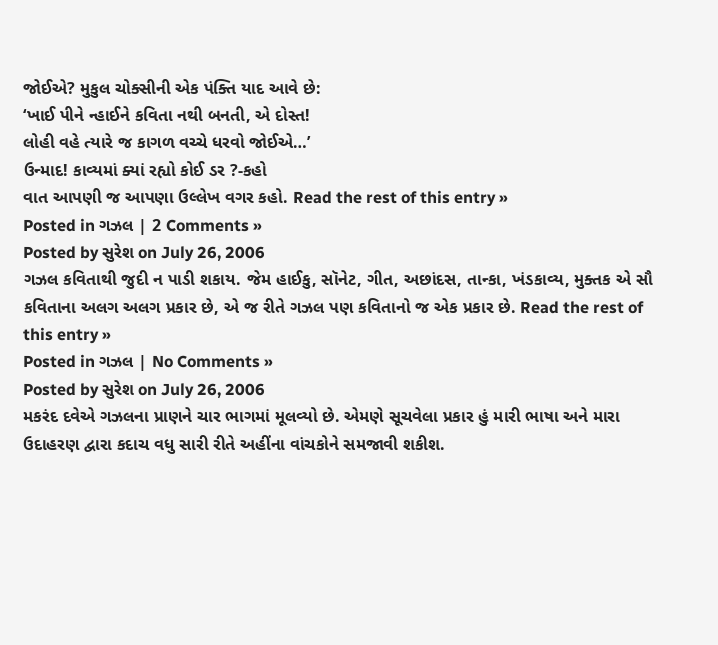જોઈએ? મુકુલ ચોક્સીની એક પંક્તિ યાદ આવે છે:
‘ખાઈ પીને ન્હાઈને કવિતા નથી બનતી, એ દોસ્ત!
લોહી વહે ત્યારે જ કાગળ વચ્ચે ધરવો જોઈએ…’
ઉન્માદ! કાવ્યમાં ક્યાં રહ્યો કોઈ ડર ?-કહો
વાત આપણી જ આપણા ઉલ્લેખ વગર કહો. Read the rest of this entry »
Posted in ગઝલ | 2 Comments »
Posted by સુરેશ on July 26, 2006
ગઝલ કવિતાથી જુદી ન પાડી શકાય. જેમ હાઈકુ, સૉનેટ, ગીત, અછાંદસ, તાન્કા, ખંડકાવ્ય, મુક્તક એ સૌ કવિતાના અલગ અલગ પ્રકાર છે, એ જ રીતે ગઝલ પણ કવિતાનો જ એક પ્રકાર છે. Read the rest of this entry »
Posted in ગઝલ | No Comments »
Posted by સુરેશ on July 26, 2006
મકરંદ દવેએ ગઝલના પ્રાણને ચાર ભાગમાં મૂલવ્યો છે. એમણે સૂચવેલા પ્રકાર હું મારી ભાષા અને મારા ઉદાહરણ દ્વારા કદાચ વધુ સારી રીતે અહીંના વાંચકોને સમજાવી શકીશ.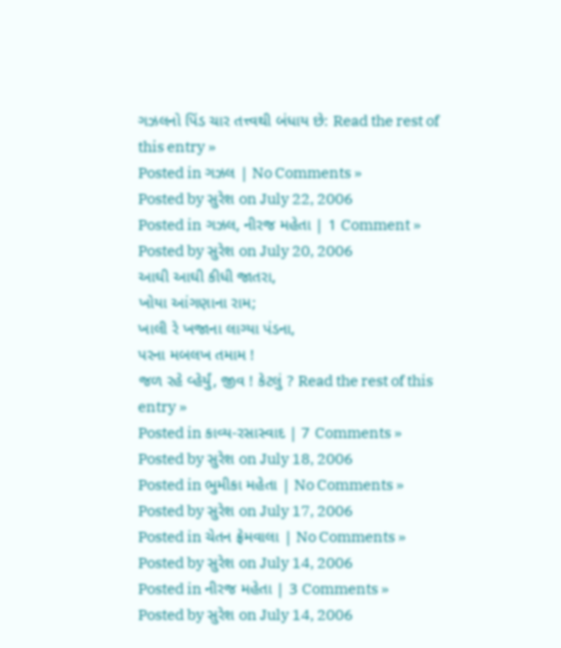ગઝલનો પિંડ ચાર તત્ત્વથી બંધાય છે: Read the rest of this entry »
Posted in ગઝલ | No Comments »
Posted by સુરેશ on July 22, 2006
Posted in ગઝલ, નીરજ મહેતા | 1 Comment »
Posted by સુરેશ on July 20, 2006
આઘી આઘી કીધી જાતરા,
ખોયા આંગણાના રામ;
ખાલી રે ખજાના લાગ્યા પંડના,
પરના મબલખ તમામ !
જળ રહે વ્હેર્યું, જીવ ! કેટલું ? Read the rest of this entry »
Posted in કાવ્ય-રસાસ્વાદ | 7 Comments »
Posted by સુરેશ on July 18, 2006
Posted in ભુમીકા મહેતા | No Comments »
Posted by સુરેશ on July 17, 2006
Posted in ચેતન ફ્રેમવાલા | No Comments »
Posted by સુરેશ on July 14, 2006
Posted in નીરજ મહેતા | 3 Comments »
Posted by સુરેશ on July 14, 2006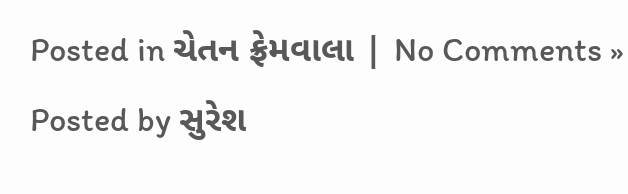Posted in ચેતન ફ્રેમવાલા | No Comments »
Posted by સુરેશ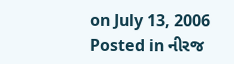on July 13, 2006
Posted in નીરજ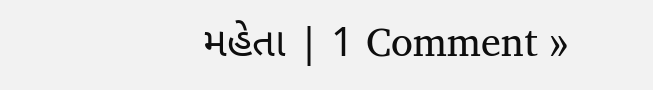મહેતા | 1 Comment »